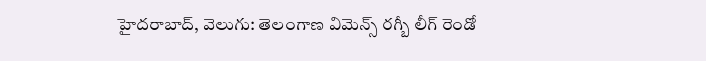హైదరాబాద్, వెలుగు: తెలంగాణ విమెన్స్ రగ్బీ లీగ్ రెండో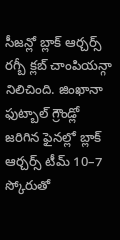సీజన్లో బ్లాక్ ఆర్చర్స్ రగ్బీ క్లబ్ చాంపియన్గా నిలిచింది. జింఖానా ఫుట్బాల్ గ్రౌండ్లో జరిగిన ఫైనల్లో బ్లాక్ ఆర్చర్స్ టీమ్ 10–7 స్కోరుతో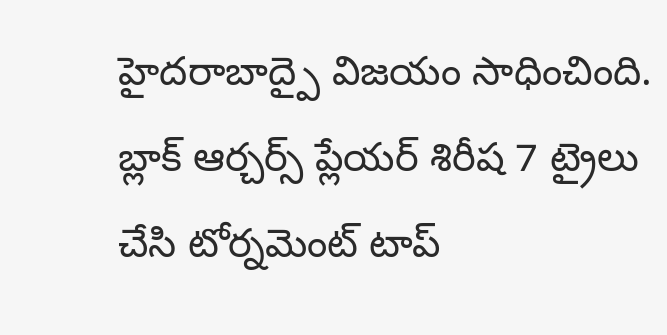హైదరాబాద్పై విజయం సాధించింది. బ్లాక్ ఆర్చర్స్ ప్లేయర్ శిరీష 7 ట్రైలు చేసి టోర్నమెంట్ టాప్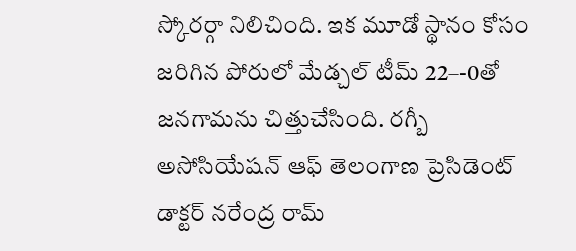స్కోరర్గా నిలిచింది. ఇక మూడో స్థానం కోసం జరిగిన పోరులో మేడ్చల్ టీమ్ 22–-0తో జనగామను చిత్తుచేసింది. రగ్బీ అసోసియేషన్ ఆఫ్ తెలంగాణ ప్రెసిడెంట్ డాక్టర్ నరేంద్ర రామ్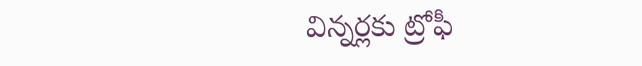విన్నర్లకు ట్రోఫీ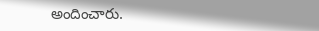అందించారు.